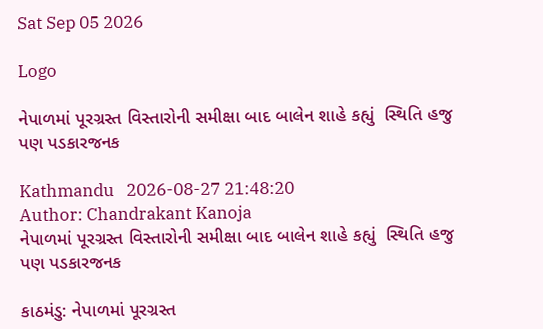Sat Sep 05 2026

Logo

નેપાળમાં પૂરગ્રસ્ત વિસ્તારોની સમીક્ષા બાદ બાલેન શાહે કહ્યું  સ્થિતિ હજુ પણ પડકારજનક

Kathmandu   2026-08-27 21:48:20
Author: Chandrakant Kanoja
નેપાળમાં પૂરગ્રસ્ત વિસ્તારોની સમીક્ષા બાદ બાલેન શાહે કહ્યું  સ્થિતિ હજુ પણ પડકારજનક

કાઠમંડુ: નેપાળમાં પૂરગ્રસ્ત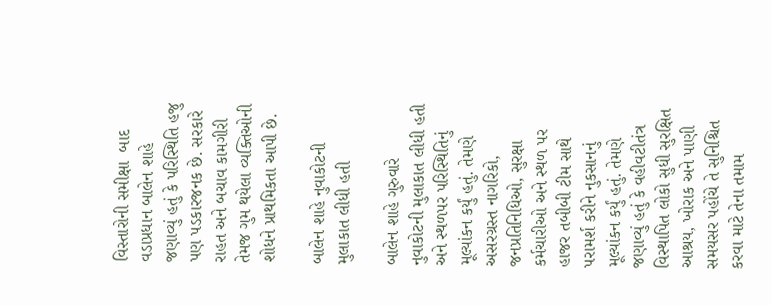વિસ્તારોની સમીક્ષા  બાદ વડાપ્રધાન બાલેન શાહે જણાવ્યું હતું કે પરિસ્થિતિ હજુ પણ પડકારજનક છે. સરકારે રાહત અને બચાવ કામગીરી તેમજ ગુમ થયેલા વ્યક્તિઓની શોધને પ્રાથમિકતા આપી છે.

બાલેન શાહે નુવાકોટની મુલાકાત લીધી હતી

બાલેન શાહે ગુરુવારે નુવાકોટની મુલાકાત લીધી હતી અને સ્થળપર પરિસ્થિતિનું મૂલ્યાંકન કર્યું હતું. તેમણે અસરગ્રસ્ત નાગરિકો, જનપ્રતિનિધિઓ, સુરક્ષા કર્મચારીઓ અને સ્થળ પર હાજર તબીબી ટીમ સાથે પરામર્શ કરીને નુકસાનનું મૂલ્યાંકન કર્યું હતું. તેમણે જણાવ્યું હતું કે વહીવટીતંત્ર વિસ્થાપિત લોકો સુધી સુરક્ષિત આશ્રય, ખોરાક અને પાણી સમયસર પહોંચે તે સુનિશ્ચિત કરવા માટે તેના તમામ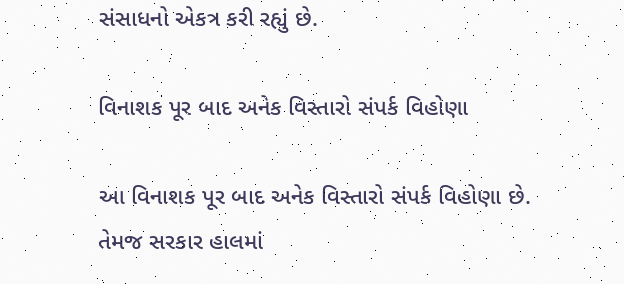સંસાધનો એકત્ર કરી રહ્યું છે.

વિનાશક પૂર બાદ અનેક વિસ્તારો સંપર્ક વિહોણા

આ વિનાશક પૂર બાદ અનેક વિસ્તારો સંપર્ક વિહોણા છે. તેમજ સરકાર હાલમાં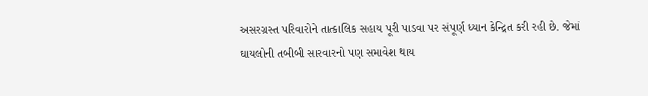અસરગ્રસ્ત પરિવારોને તાત્કાલિક સહાય પૂરી પાડવા પર સંપૂર્ણ ધ્યાન કેન્દ્રિત કરી રહી છે. જેમાં ઘાયલોની તબીબી સારવારનો પણ સમાવેશ થાય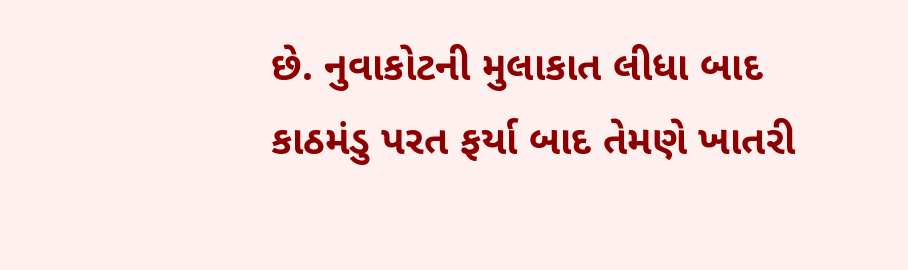છે. નુવાકોટની મુલાકાત લીધા બાદ કાઠમંડુ પરત ફર્યા બાદ તેમણે ખાતરી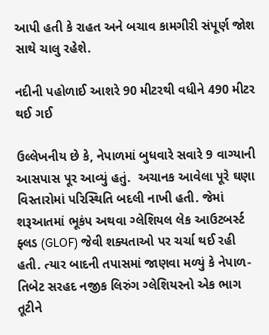આપી હતી કે રાહત અને બચાવ કામગીરી સંપૂર્ણ જોશ સાથે ચાલુ રહેશે.

નદીની પહોળાઈ આશરે 90 મીટરથી વધીને 490 મીટર થઈ ગઈ

ઉલ્લેખનીય છે કે, નેપાળમાં બુધવારે સવારે 9 વાગ્યાની આસપાસ પૂર આવ્યું હતું.  અચાનક આવેલા પૂરે ઘણા વિસ્તારોમાં પરિસ્થિતિ બદલી નાખી હતી. જેમાં શરૂઆતમાં ભૂકંપ અથવા ગ્લેશિયલ લેક આઉટબર્સ્ટ ફ્લડ (GLOF) જેવી શક્યતાઓ પર ચર્ચા થઈ રહી હતી. ત્યાર બાદની તપાસમાં જાણવા મળ્યું કે નેપાળ-તિબેટ સરહદ નજીક લિરુંગ ગ્લેશિયરનો એક ભાગ તૂટીને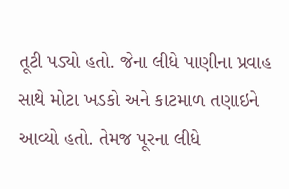તૂટી પડ્યો હતો. જેના લીધે પાણીના પ્રવાહ સાથે મોટા ખડકો અને કાટમાળ તણાઇને આવ્યો હતો. તેમજ પૂરના લીધે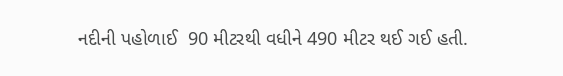નદીની પહોળાઈ  90 મીટરથી વધીને 490 મીટર થઈ ગઈ હતી.